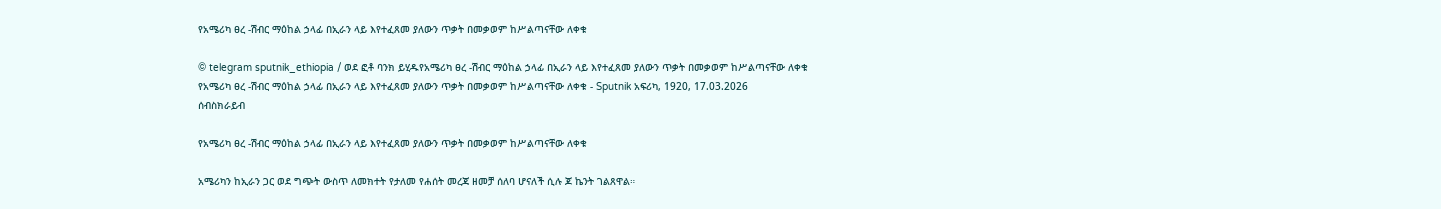የአሜሪካ ፀረ -ሽብር ማዕከል ኃላፊ በኢራን ላይ እየተፈጸመ ያለውን ጥቃት በመቃወም ከሥልጣናቸው ለቀቁ

© telegram sputnik_ethiopia / ወደ ፎቶ ባንክ ይሂዱየአሜሪካ ፀረ -ሽብር ማዕከል ኃላፊ በኢራን ላይ እየተፈጸመ ያለውን ጥቃት በመቃወም ከሥልጣናቸው ለቀቁ
የአሜሪካ ፀረ -ሽብር ማዕከል ኃላፊ በኢራን ላይ እየተፈጸመ ያለውን ጥቃት በመቃወም ከሥልጣናቸው ለቀቁ - Sputnik አፍሪካ, 1920, 17.03.2026
ሰብስክራይብ

የአሜሪካ ፀረ -ሽብር ማዕከል ኃላፊ በኢራን ላይ እየተፈጸመ ያለውን ጥቃት በመቃወም ከሥልጣናቸው ለቀቁ

አሜሪካን ከኢራን ጋር ወደ ግጭት ውስጥ ለመክተት የታለመ የሐሰት መረጃ ዘመቻ ሰለባ ሆናለች ሲሉ ጆ ኬንት ገልጸዋል።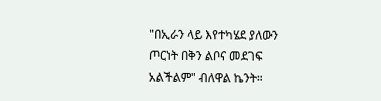"በኢራን ላይ እየተካሄደ ያለውን ጦርነት በቅን ልቦና መደገፍ አልችልም" ብለዋል ኬንት።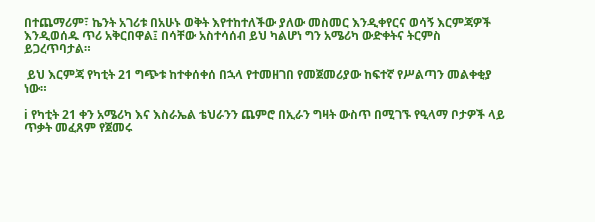በተጨማሪም፣ ኬንት አገሪቱ በአሁኑ ወቅት እየተከተለችው ያለው መስመር እንዲቀየርና ወሳኝ እርምጃዎች እንዲወሰዱ ጥሪ አቅርበዋል፤ በሳቸው አስተሳሰብ ይህ ካልሆነ ግን አሜሪካ ውድቀትና ትርምስ ይጋረጥባታል።

 ይህ እርምጃ የካቲት 21 ግጭቱ ከተቀሰቀሰ በኋላ የተመዘገበ የመጀመሪያው ከፍተኛ የሥልጣን መልቀቂያ ነው።

ℹ የካቲት 21 ቀን አሜሪካ እና እስራኤል ቴህራንን ጨምሮ በኢራን ግዛት ውስጥ በሚገኙ የዒላማ ቦታዎች ላይ ጥቃት መፈጸም የጀመሩ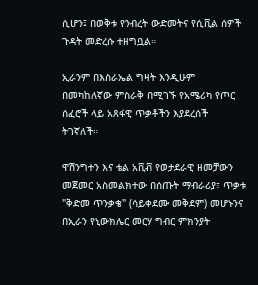ሲሆን፤ በወቅቱ የንብረት ውድመትና የሲቪል ሰዎች ጉዳት መድረሱ ተዘግቧል።

ኢራንም በእስራኤል ግዛት እንዲሁም በመካከለኛው ምስራቅ በሚገኙ የአሜሪካ የጦር ሰፈሮች ላይ አጸፋዊ ጥቃቶችን እያደረሰች ትገኛለች።

ዋሽንግተን እና ቴል አቪቭ የወታደራዊ ዘመቻውን መጀመር አስመልክተው በሰጡት ማብራሪያ፣ ጥቃቱ "ቅድመ ጥንቃቄ" (ሳይቀደሙ መቅደም) መሆኑንና በኢራን የኒውክሌር መርሃ ግብር ምክንያት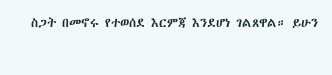ስጋት በመኖሩ የተወሰደ እርምጃ እንደሆነ ገልጸዋል። ይሁን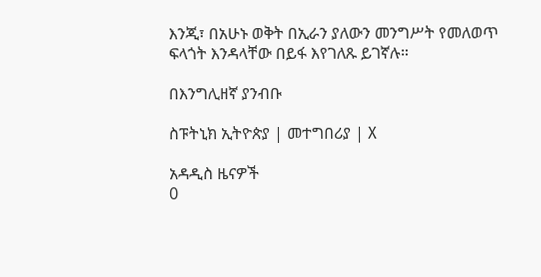እንጂ፣ በአሁኑ ወቅት በኢራን ያለውን መንግሥት የመለወጥ ፍላጎት እንዳላቸው በይፋ እየገለጹ ይገኛሉ።

በእንግሊዘኛ ያንብቡ

ስፑትኒክ ኢትዮጵያ | መተግበሪያ | X

አዳዲስ ዜናዎች
0